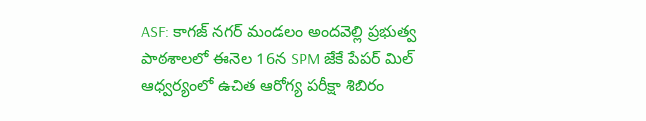ASF: కాగజ్ నగర్ మండలం అందవెల్లి ప్రభుత్వ పాఠశాలలో ఈనెల 16న SPM జేకే పేపర్ మిల్ ఆధ్వర్యంలో ఉచిత ఆరోగ్య పరీక్షా శిబిరం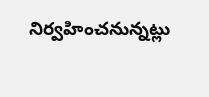నిర్వహించనున్నట్లు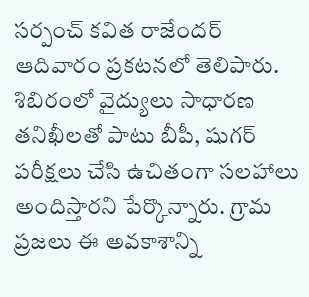సర్పంచ్ కవిత రాజేందర్ ఆదివారం ప్రకటనలో తెలిపారు. శిబిరంలో వైద్యులు సాధారణ తనిఖీలతో పాటు బీపీ, షుగర్ పరీక్షలు చేసి ఉచితంగా సలహాలు అందిస్తారని పేర్కొన్నారు. గ్రామ ప్రజలు ఈ అవకాశాన్ని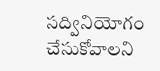సద్వినియోగం చేసుకోవాలని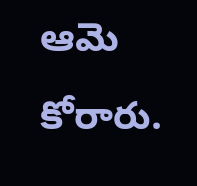ఆమె కోరారు.